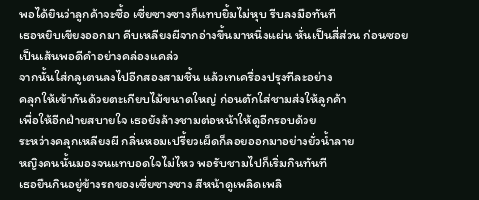พอได้ยินว่าลูกค้าจะซื้อ เซี่ยซางซางก็แทบยิ้มไม่หุบ รีบลงมือทันที
เธอหยิบเขียงออกมา คีบเหลียงผีจากอ่างขึ้นมาหนึ่งแผ่น หั่นเป็นสี่ส่วน ก่อนซอยเป็นเส้นพอดีคำอย่างคล่องแคล่ว
จากนั้นใส่กลูเตนลงไปอีกสองสามชิ้น แล้วเทเครื่องปรุงทีละอย่าง
คลุกให้เข้ากันด้วยตะเกียบไม้ขนาดใหญ่ ก่อนตักใส่ชามส่งให้ลูกค้า
เพื่อให้อีกฝ่ายสบายใจ เธอยังล้างชามต่อหน้าให้ดูอีกรอบด้วย
ระหว่างคลุกเหลียงผี กลิ่นหอมเปรี้ยวเผ็ดก็ลอยออกมาอย่างยั่วน้ำลาย
หญิงคนนั้นมองจนแทบอดใจไม่ไหว พอรับชามไปก็เริ่มกินทันที
เธอยืนกินอยู่ข้างรถของเซี่ยซางซาง สีหน้าดูเพลิดเพลิ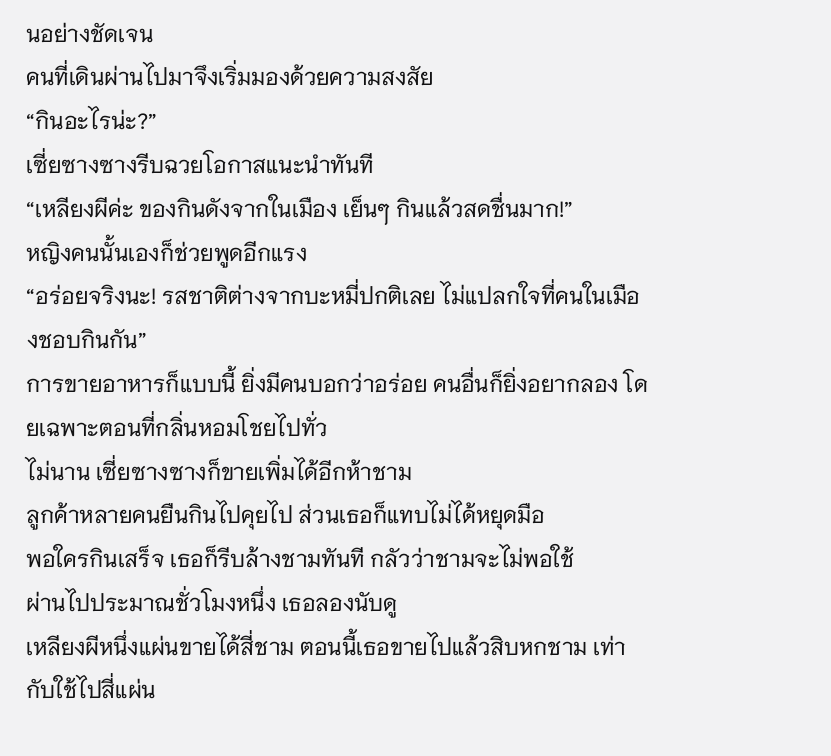นอย่างชัดเจน
คนที่เดินผ่านไปมาจึงเริ่มมองด้วยความสงสัย
“กินอะไรน่ะ?”
เซี่ยซางซางรีบฉวยโอกาสแนะนำทันที
“เหลียงผีค่ะ ของกินดังจากในเมือง เย็นๆ กินแล้วสดชื่นมาก!”
หญิงคนนั้นเองก็ช่วยพูดอีกแรง
“อร่อยจริงนะ! รสชาติต่างจากบะหมี่ปกติเลย ไม่แปลกใจที่คนในเมืองชอบกินกัน”
การขายอาหารก็แบบนี้ ยิ่งมีคนบอกว่าอร่อย คนอื่นก็ยิ่งอยากลอง โดยเฉพาะตอนที่กลิ่นหอมโชยไปทั่ว
ไม่นาน เซี่ยซางซางก็ขายเพิ่มได้อีกห้าชาม
ลูกค้าหลายคนยืนกินไปคุยไป ส่วนเธอก็แทบไม่ได้หยุดมือ
พอใครกินเสร็จ เธอก็รีบล้างชามทันที กลัวว่าชามจะไม่พอใช้
ผ่านไปประมาณชั่วโมงหนึ่ง เธอลองนับดู
เหลียงผีหนึ่งแผ่นขายได้สี่ชาม ตอนนี้เธอขายไปแล้วสิบหกชาม เท่ากับใช้ไปสี่แผ่น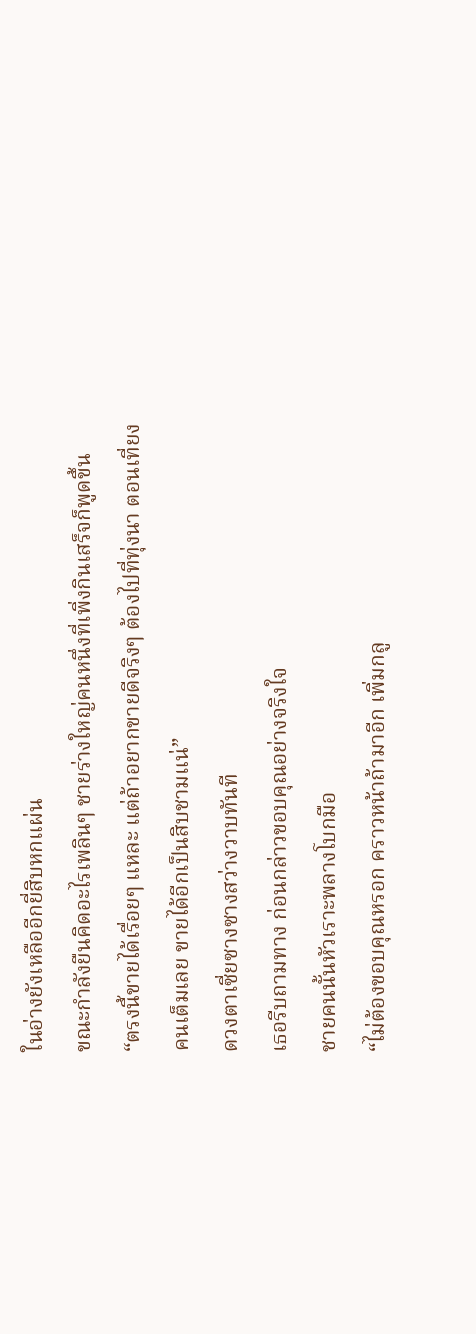ในอ่างยังเหลืออีกยี่สิบหกแผ่น
ขณะกำลังยืนคิดอะไรเพลินๆ ชายร่างใหญ่คนหนึ่งที่เพิ่งกินเสร็จก็พูดขึ้น
“ตรงนี้ขายได้เรื่อยๆ แหละ แต่ถ้าอยากขายดีจริงๆ ต้องไปที่ทุ่งนา ตอนเที่ยงคนเต็มเลย ขายได้อีกเป็นสิบชามแน่”
ดวงตาเซี่ยซางซางสว่างวาบทันที
เธอรีบถามทาง ก่อนกล่าวขอบคุณอย่างจริงใจ
ชายคนนั้นหัวเราะพลางโบกมือ
“ไม่ต้องขอบคุณหรอก คราวหน้าถ้ามาอีก เพิ่มกลู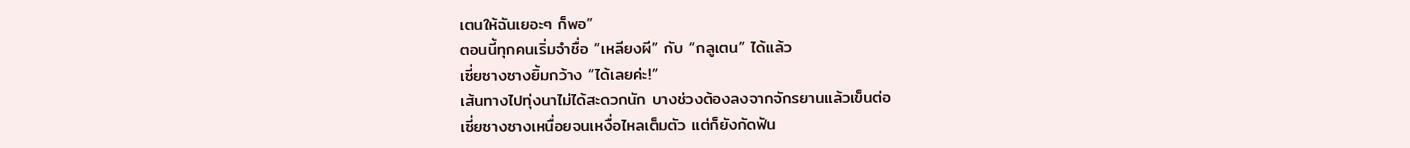เตนให้ฉันเยอะๆ ก็พอ”
ตอนนี้ทุกคนเริ่มจำชื่อ “เหลียงผี” กับ “กลูเตน” ได้แล้ว
เซี่ยซางซางยิ้มกว้าง “ได้เลยค่ะ!”
เส้นทางไปทุ่งนาไม่ได้สะดวกนัก บางช่วงต้องลงจากจักรยานแล้วเข็นต่อ
เซี่ยซางซางเหนื่อยจนเหงื่อไหลเต็มตัว แต่ก็ยังกัดฟัน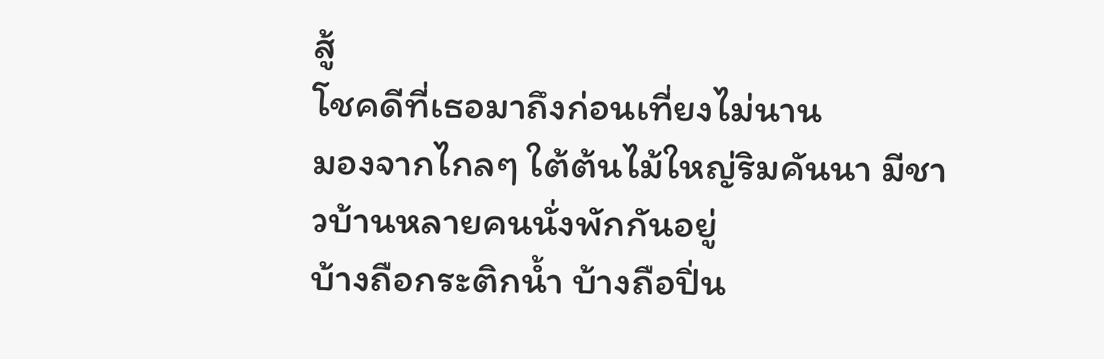สู้
โชคดีที่เธอมาถึงก่อนเที่ยงไม่นาน
มองจากไกลๆ ใต้ต้นไม้ใหญ่ริมคันนา มีชาวบ้านหลายคนนั่งพักกันอยู่
บ้างถือกระติกน้ำ บ้างถือปิ่น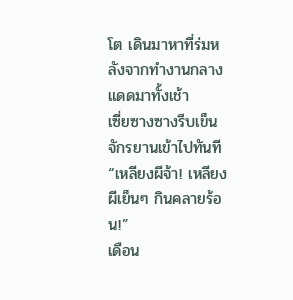โต เดินมาหาที่ร่มหลังจากทำงานกลางแดดมาทั้งเช้า
เซี่ยซางซางรีบเข็นจักรยานเข้าไปทันที
“เหลียงผีจ้า! เหลียงผีเย็นๆ กินคลายร้อน!”
เดือน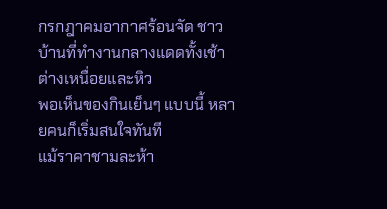กรกฎาคมอากาศร้อนจัด ชาวบ้านที่ทำงานกลางแดดทั้งเช้าต่างเหนื่อยและหิว
พอเห็นของกินเย็นๆ แบบนี้ หลายคนก็เริ่มสนใจทันที
แม้ราคาชามละห้า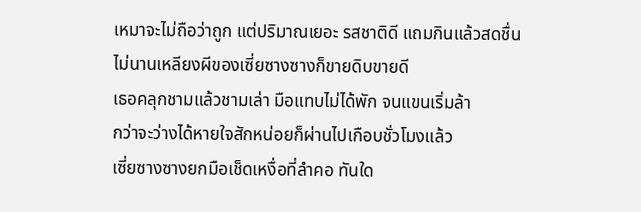เหมาจะไม่ถือว่าถูก แต่ปริมาณเยอะ รสชาติดี แถมกินแล้วสดชื่น
ไม่นานเหลียงผีของเซี่ยซางซางก็ขายดิบขายดี
เธอคลุกชามแล้วชามเล่า มือแทบไม่ได้พัก จนแขนเริ่มล้า
กว่าจะว่างได้หายใจสักหน่อยก็ผ่านไปเกือบชั่วโมงแล้ว
เซี่ยซางซางยกมือเช็ดเหงื่อที่ลำคอ ทันใด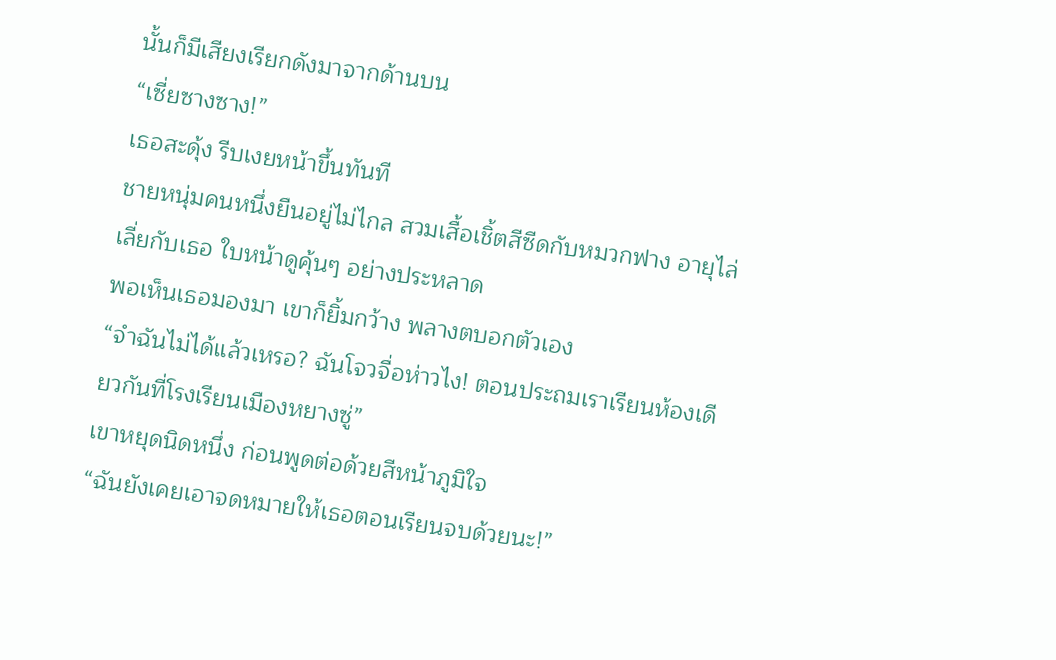นั้นก็มีเสียงเรียกดังมาจากด้านบน
“เซี่ยซางซาง!”
เธอสะดุ้ง รีบเงยหน้าขึ้นทันที
ชายหนุ่มคนหนึ่งยืนอยู่ไม่ไกล สวมเสื้อเชิ้ตสีซีดกับหมวกฟาง อายุไล่เลี่ยกับเธอ ใบหน้าดูคุ้นๆ อย่างประหลาด
พอเห็นเธอมองมา เขาก็ยิ้มกว้าง พลางตบอกตัวเอง
“จำฉันไม่ได้แล้วเหรอ? ฉันโจวจื่อห่าวไง! ตอนประถมเราเรียนห้องเดียวกันที่โรงเรียนเมืองหยางซู่”
เขาหยุดนิดหนึ่ง ก่อนพูดต่อด้วยสีหน้าภูมิใจ
“ฉันยังเคยเอาจดหมายให้เธอตอนเรียนจบด้วยนะ!”